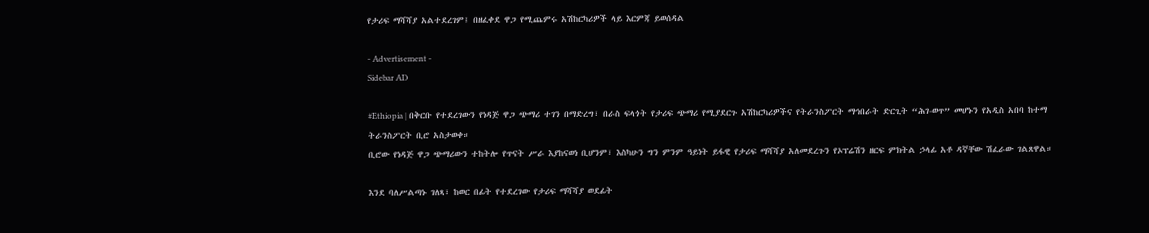የታሪፍ ማሻሻያ አልተደረገም፤ በዘፈቀደ ዋጋ የሚጨምሩ አሽከርካሪዎች ላይ እርምጃ ይወሰዳል

- Advertisement -
Sidebar AD

#Ethiopia | በቅርቡ የተደረገውን የነዳጅ ዋጋ ጭማሪ ተገን በማድረግ፣ በራስ ፍላጎት የታሪፍ ጭማሪ የሚያደርጉ አሽከርካሪዎችና የትራንስፖርት ማኅበራት ድርጊት “ሕገ-ወጥ” መሆኑን የአዲስ አበባ ከተማ ትራንስፖርት ቢሮ አስታወቀ።
ቢሮው የነዳጅ ዋጋ ጭማሪውን ተከትሎ የጥናት ሥራ እያከናወነ ቢሆንም፣ እስካሁን ግን ምንም ዓይነት ይፋዊ የታሪፍ ማሻሻያ አለመደረጉን የኦፕሬሽን ዘርፍ ምክትል ኃላፊ አቶ ዳኛቸው ሽፈራው ገልጸዋል።

እንደ ባለሥልጣኑ ገለጻ፣ ከወር በፊት የተደረገው የታሪፍ ማሻሻያ ወደፊት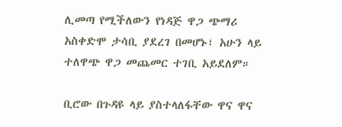ሊመጣ የሚችለውን የነዳጅ ዋጋ ጭማሪ አስቀድሞ ታሳቢ ያደረገ በመሆኑ፣ አሁን ላይ ተለዋጭ ዋጋ መጨመር ተገቢ አይደለም።

ቢሮው በጉዳዩ ላይ ያስተላለፋቸው ዋና ዋና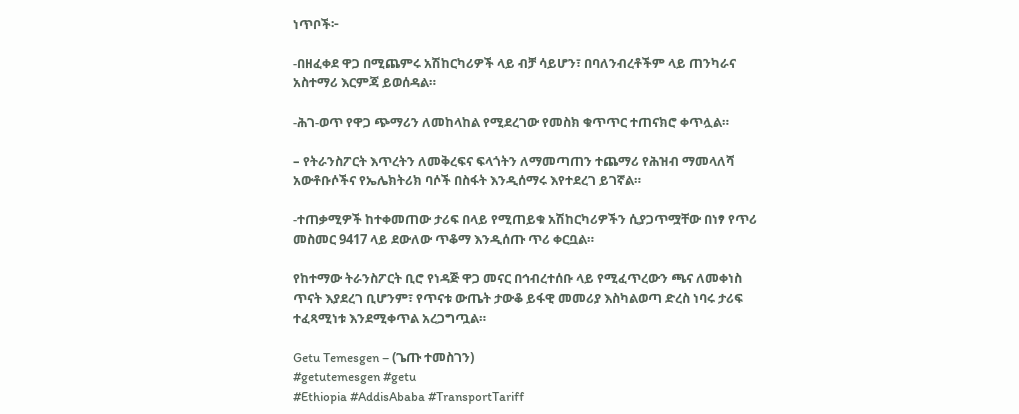ነጥቦች፦

-በዘፈቀደ ዋጋ በሚጨምሩ አሽከርካሪዎች ላይ ብቻ ሳይሆን፣ በባለንብረቶችም ላይ ጠንካራና አስተማሪ እርምጃ ይወሰዳል።

-ሕገ-ወጥ የዋጋ ጭማሪን ለመከላከል የሚደረገው የመስክ ቁጥጥር ተጠናክሮ ቀጥሏል።

– የትራንስፖርት እጥረትን ለመቅረፍና ፍላጎትን ለማመጣጠን ተጨማሪ የሕዝብ ማመላለሻ አውቶቡሶችና የኤሌክትሪክ ባሶች በስፋት እንዲሰማሩ እየተደረገ ይገኛል።

-ተጠቃሚዎች ከተቀመጠው ታሪፍ በላይ የሚጠይቁ አሽከርካሪዎችን ሲያጋጥሟቸው በነፃ የጥሪ መስመር 9417 ላይ ደውለው ጥቆማ እንዲሰጡ ጥሪ ቀርቧል።

የከተማው ትራንስፖርት ቢሮ የነዳጅ ዋጋ መናር በኅብረተሰቡ ላይ የሚፈጥረውን ጫና ለመቀነስ ጥናት እያደረገ ቢሆንም፣ የጥናቱ ውጤት ታውቆ ይፋዊ መመሪያ እስካልወጣ ድረስ ነባሩ ታሪፍ ተፈጻሚነቱ እንደሚቀጥል አረጋግጧል።

Getu Temesgen – (ጌጡ ተመስገን)
#getutemesgen #getu
#Ethiopia #AddisAbaba #TransportTariff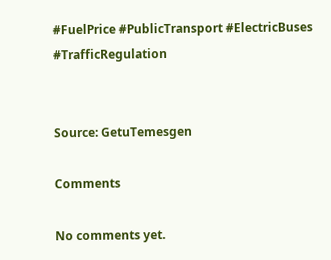#FuelPrice #PublicTransport #ElectricBuses #TrafficRegulation


Source: GetuTemesgen

Comments

No comments yet.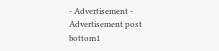- Advertisement -
Advertisement post bottom1